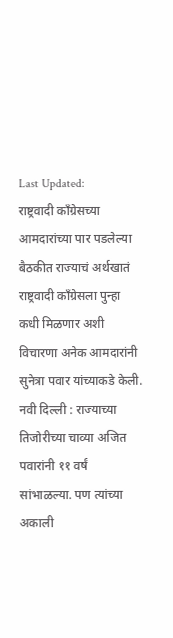Last Updated:
राष्ट्रवादी काँग्रेसच्या आमदारांच्या पार पडलेल्या बैठकीत राज्याचं अर्थखातं राष्ट्रवादी काँग्रेसला पुन्हा कधी मिळणार अशी विचारणा अनेक आमदारांनी सुनेत्रा पवार यांच्याकडे केली.
नवी दिल्ली : राज्याच्या तिजोरीच्या चाव्या अजित पवारांनी ११ वर्षं सांभाळल्या. पण त्यांच्या अकाली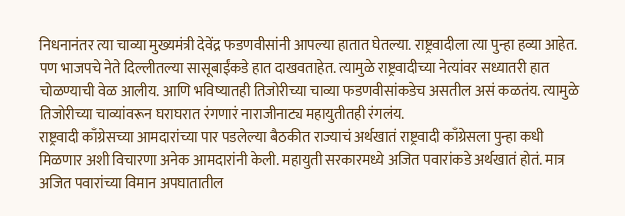निधनानंतर त्या चाव्या मुख्यमंत्री देवेंद्र फडणवीसांनी आपल्या हातात घेतल्या. राष्ट्रवादीला त्या पुन्हा हव्या आहेत. पण भाजपचे नेते दिल्लीतल्या सासूबाईंकडे हात दाखवताहेत. त्यामुळे राष्ट्रवादीच्या नेत्यांवर सध्यातरी हात चोळण्याची वेळ आलीय. आणि भविष्यातही तिजोरीच्या चाव्या फडणवीसांकडेच असतील असं कळतंय. त्यामुळे तिजोरीच्या चाव्यांवरून घराघरात रंगणारं नाराजीनाट्य महायुतीतही रंगलंय.
राष्ट्रवादी काँग्रेसच्या आमदारांच्या पार पडलेल्या बैठकीत राज्याचं अर्थखातं राष्ट्रवादी काँग्रेसला पुन्हा कधी मिळणार अशी विचारणा अनेक आमदारांनी केली. महायुती सरकारमध्ये अजित पवारांकडे अर्थखातं होतं. मात्र अजित पवारांच्या विमान अपघातातील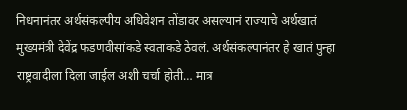निधनानंतर अर्थसंकल्पीय अधिवेशन तोंडावर असल्यानं राज्याचे अर्थखातं मुख्यमंत्री देवेंद्र फडणवीसांकडे स्वताकडे ठेवलं. अर्थसंकल्पानंतर हे खातं पुन्हा राष्ट्रवादीला दिला जाईल अशी चर्चा होती… मात्र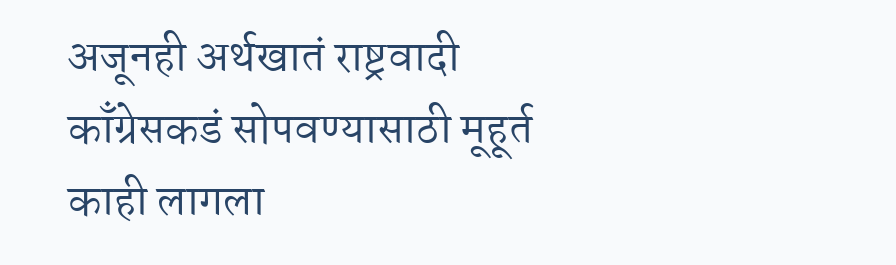अजूनही अर्थखातं राष्ट्रवादी काँग्रेसकडं सोपवण्यासाठी मूहूर्त काही लागला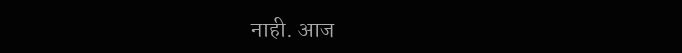नाही. आज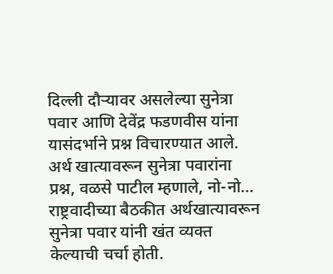दिल्ली दौऱ्यावर असलेल्या सुनेत्रा पवार आणि देवेंद्र फडणवीस यांना यासंदर्भाने प्रश्न विचारण्यात आले.
अर्थ खात्यावरून सुनेत्रा पवारांना प्रश्न, वळसे पाटील म्हणाले, नो-नो…
राष्ट्रवादीच्या बैठकीत अर्थखात्यावरून सुनेत्रा पवार यांनी खंत व्यक्त केल्याची चर्चा होती.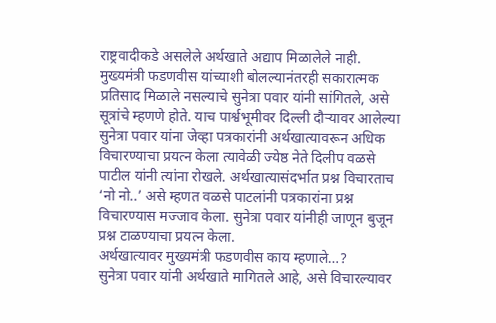राष्ट्रवादीकडे असलेले अर्थखाते अद्याप मिळालेले नाही. मुख्यमंत्री फडणवीस यांच्याशी बोलल्यानंतरही सकारात्मक प्रतिसाद मिळाले नसल्याचे सुनेत्रा पवार यांनी सांगितले, असे सूत्रांचे म्हणणे होते. याच पार्श्वभूमीवर दिल्ली दौऱ्यावर आलेल्या सुनेत्रा पवार यांना जेव्हा पत्रकारांनी अर्थखात्यावरून अधिक विचारण्याचा प्रयत्न केला त्यावेळी ज्येष्ठ नेते दिलीप वळसे पाटील यांनी त्यांना रोखले. अर्थखात्यासंदर्भात प्रश्न विचारताच ‘नो नो..’ असे म्हणत वळसे पाटलांनी पत्रकारांना प्रश्न विचारण्यास मज्जाव केला. सुनेत्रा पवार यांनीही जाणून बुजून प्रश्न टाळण्याचा प्रयत्न केला.
अर्थखात्यावर मुख्यमंत्री फडणवीस काय म्हणाले…?
सुनेत्रा पवार यांनी अर्थखाते मागितले आहे, असे विचारल्यावर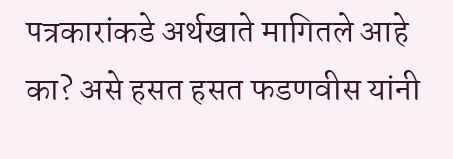पत्रकारांकडे अर्थखाते मागितले आहे का? असे हसत हसत फडणवीस यांनी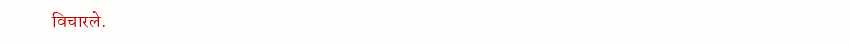विचारले.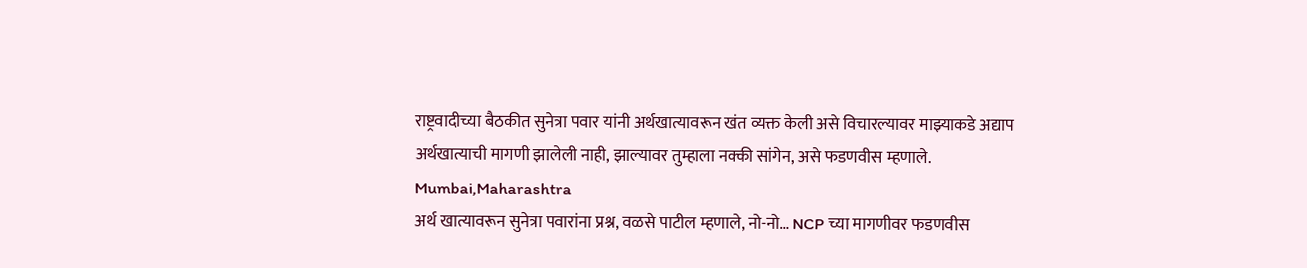राष्ट्रवादीच्या बैठकीत सुनेत्रा पवार यांनी अर्थखात्यावरून खंत व्यक्त केली असे विचारल्यावर माझ्याकडे अद्याप अर्थखात्याची मागणी झालेली नाही, झाल्यावर तुम्हाला नक्की सांगेन, असे फडणवीस म्हणाले.
Mumbai,Maharashtra
अर्थ खात्यावरून सुनेत्रा पवारांना प्रश्न, वळसे पाटील म्हणाले, नो-नो… NCP च्या मागणीवर फडणवीस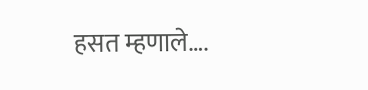हसत म्हणाले….